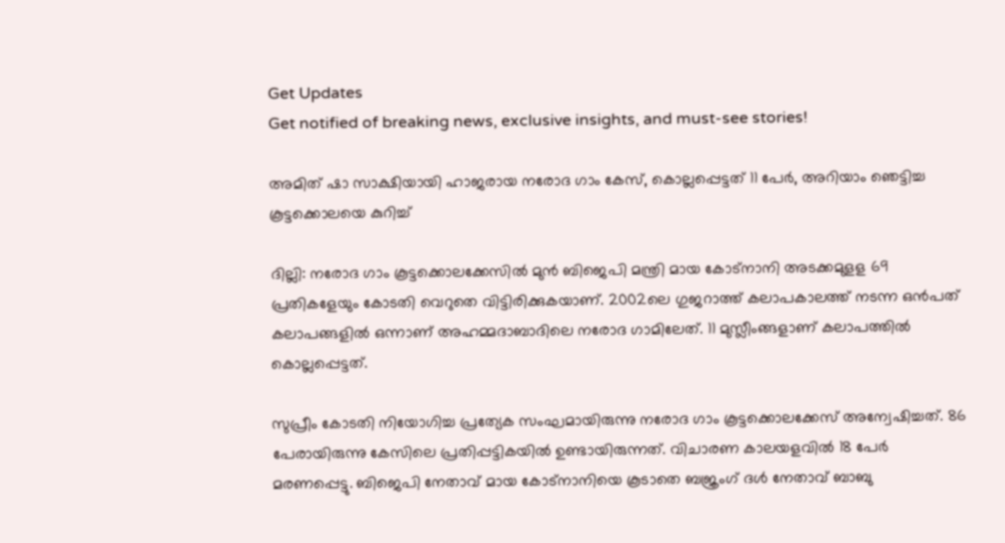Get Updates
Get notified of breaking news, exclusive insights, and must-see stories!

അമിത് ഷാ സാക്ഷിയായി ഹാജരായ നരോദ ഗാം കേസ്, കൊല്ലപ്പെട്ടത് 11 പേർ, അറിയാം ഞെട്ടിച്ച കൂട്ടക്കൊലയെ കുറിച്ച്

ദില്ലി: നരോദ ഗാം കൂട്ടക്കൊലക്കേസില്‍ മുന്‍ ബിജെപി മന്ത്രി മായ കോട്‌നാനി അടക്കമുളള 69 പ്രതികളേയും കോടതി വെറുതെ വിട്ടിരിക്കുകയാണ്. 2002ലെ ഗുജറാത്ത് കലാപകാലത്ത് നടന്ന ഒന്‍പത് കലാപങ്ങളില്‍ ഒന്നാണ് അഹമ്മദാബാദിലെ നരോദ ഗാമിലേത്. 11 മുസ്ലീംങ്ങളാണ് കലാപത്തില്‍ കൊല്ലപ്പെട്ടത്.

സുപ്രീം കോടതി നിയോഗിച്ച പ്രത്യേക സംഘമായിരുന്നു നരോദ ഗാം കൂട്ടക്കൊലക്കേസ് അന്വേഷിച്ചത്. 86 പേരായിരുന്നു കേസിലെ പ്രതിപ്പട്ടികയില്‍ ഉണ്ടായിരുന്നത്. വിചാരണ കാലയളവില്‍ 18 പേര്‍ മരണപ്പെട്ടു. ബിജെപി നേതാവ് മായ കോട്‌നാനിയെ കൂടാതെ ബജ്രംഗ് ദള്‍ നേതാവ് ബാബു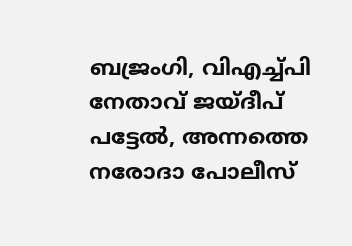ബജ്രംഗി, വിഎച്ച്പി നേതാവ് ജയ്ദീപ് പട്ടേല്‍, അന്നത്തെ നരോദാ പോലീസ്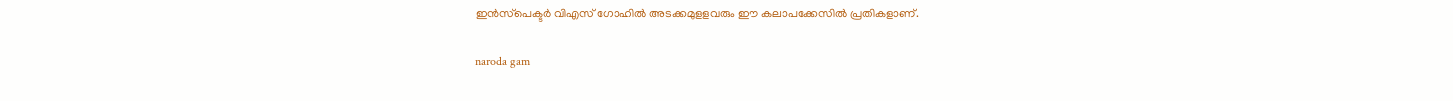ഇന്‍സ്‌പെക്ടര്‍ വിഎസ് ഗോഹില്‍ അടക്കമുളളവരും ഈ കലാപക്കേസില്‍ പ്രതികളാണ്.

naroda gam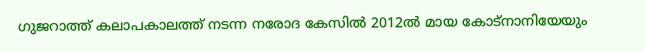ഗുജറാത്ത് കലാപകാലത്ത് നടന്ന നരോദ കേസില്‍ 2012ല്‍ മായ കോട്‌നാനിയേയും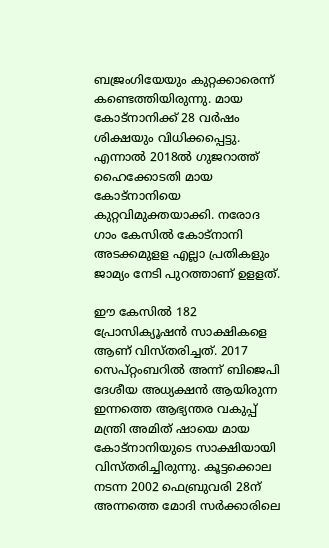ബജ്രംഗിയേയും കുറ്റക്കാരെന്ന് കണ്ടെത്തിയിരുന്നു. മായ കോട്‌നാനിക്ക് 28 വര്‍ഷം ശിക്ഷയും വിധിക്കപ്പെട്ടു. എന്നാല്‍ 2018ല്‍ ഗുജറാത്ത് ഹൈക്കോടതി മായ കോട്‌നാനിയെ കുറ്റവിമുക്തയാക്കി. നരോദ ഗാം കേസില്‍ കോട്‌നാനി അടക്കമുളള എല്ലാ പ്രതികളും ജാമ്യം നേടി പുറത്താണ് ഉളളത്.

ഈ കേസില്‍ 182 പ്രോസിക്യൂഷന്‍ സാക്ഷികളെ ആണ് വിസ്തരിച്ചത്. 2017 സെപ്റ്റംബറില്‍ അന്ന് ബിജെപി ദേശീയ അധ്യക്ഷന്‍ ആയിരുന്ന ഇന്നത്തെ ആഭ്യന്തര വകുപ്പ് മന്ത്രി അമിത് ഷായെ മായ കോട്‌നാനിയുടെ സാക്ഷിയായി വിസ്തരിച്ചിരുന്നു. കൂട്ടക്കൊല നടന്ന 2002 ഫെബ്രുവരി 28ന് അന്നത്തെ മോദി സര്‍ക്കാരിലെ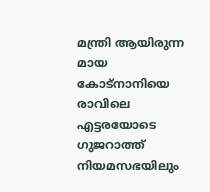മന്ത്രി ആയിരുന്ന മായ കോട്‌നാനിയെ രാവിലെ എട്ടരയോടെ ഗുജറാത്ത് നിയമസഭയിലും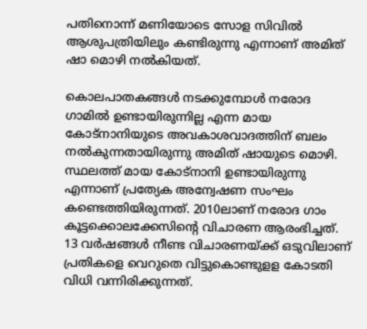പതിനൊന്ന് മണിയോടെ സോള സിവില്‍ ആശുപത്രിയിലും കണ്ടിരുന്നു എന്നാണ് അമിത് ഷാ മൊഴി നല്‍കിയത്.

കൊലപാതകങ്ങള്‍ നടക്കുമ്പോള്‍ നരോദ ഗാമില്‍ ഉണ്ടായിരുന്നില്ല എന്ന മായ കോട്‌നാനിയുടെ അവകാശവാദത്തിന് ബലം നല്‍കുന്നതായിരുന്നു അമിത് ഷായുടെ മൊഴി. സ്ഥലത്ത് മായ കോട്‌നാനി ഉണ്ടായിരുന്നു എന്നാണ് പ്രത്യേക അന്വേഷണ സംഘം കണ്ടെത്തിയിരുന്നത്. 2010ലാണ് നരോദ ഗാം കൂട്ടക്കൊലക്കേസിന്റെ വിചാരണ ആരംഭിച്ചത്. 13 വര്‍ഷങ്ങള്‍ നീണ്ട വിചാരണയ്ക്ക് ഒടുവിലാണ് പ്രതികളെ വെറുതെ വിട്ടുകൊണ്ടുളള കോടതി വിധി വന്നിരിക്കുന്നത്.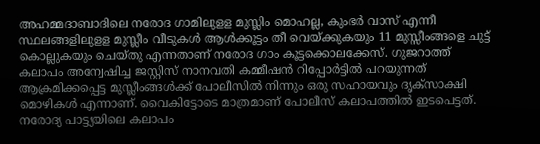അഹമ്മദാബാദിലെ നരോദ ഗാമിലുളള മുസ്ലിം മൊഹല്ല, കുംഭര്‍ വാസ് എന്നീ സ്ഥലങ്ങളിലുളള മുസ്ലീം വീടുകള്‍ ആള്‍ക്കൂട്ടം തീ വെയ്ക്കുകയും 11 മുസ്സീംങ്ങളെ ചുട്ട് കൊല്ലുകയും ചെയ്തു എന്നതാണ് നരോദ ഗാം കൂട്ടക്കൊലക്കേസ്. ഗുജറാത്ത് കലാപം അന്വേഷിച്ച ജസ്റ്റിസ് നാനവതി കമ്മീഷന്‍ റിപ്പോര്‍ട്ടില്‍ പറയുന്നത് ആക്രമിക്കപ്പെട്ട മുസ്ലീംങ്ങള്‍ക്ക് പോലീസില്‍ നിന്നും ഒരു സഹായവും ദൃക്‌സാക്ഷി മൊഴികള്‍ എന്നാണ്. വൈകിട്ടോടെ മാത്രമാണ് പോലീസ് കലാപത്തില്‍ ഇടപെട്ടത്. നരോദ്യ പാട്ട്യയിലെ കലാപം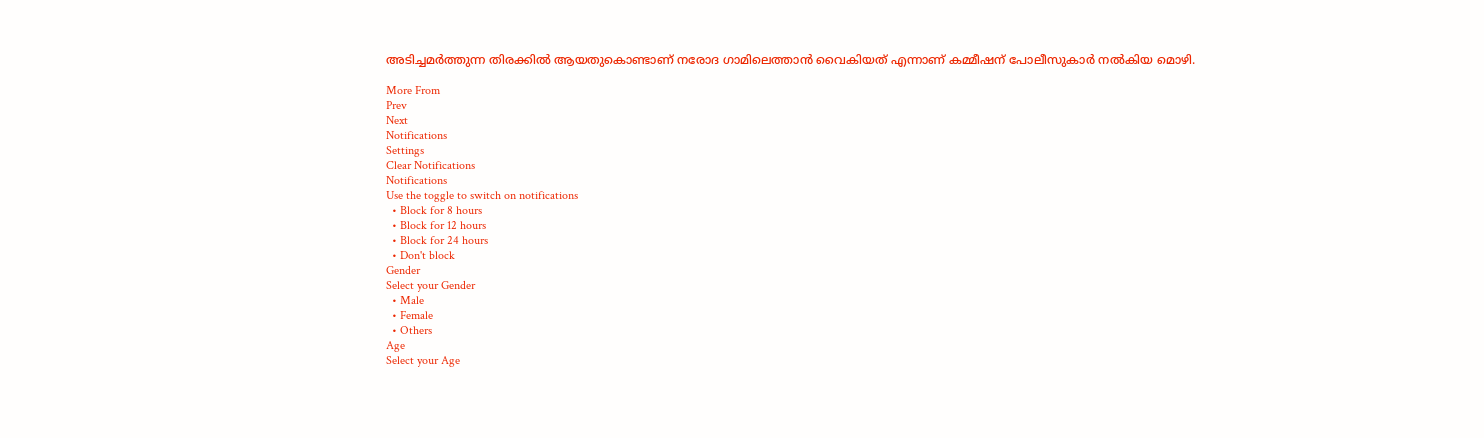അടിച്ചമര്‍ത്തുന്ന തിരക്കില്‍ ആയതുകൊണ്ടാണ് നരോദ ഗാമിലെത്താന്‍ വൈകിയത് എന്നാണ് കമ്മീഷന് പോലീസുകാര്‍ നല്‍കിയ മൊഴി.

More From
Prev
Next
Notifications
Settings
Clear Notifications
Notifications
Use the toggle to switch on notifications
  • Block for 8 hours
  • Block for 12 hours
  • Block for 24 hours
  • Don't block
Gender
Select your Gender
  • Male
  • Female
  • Others
Age
Select your Age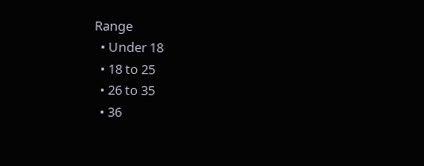Range
  • Under 18
  • 18 to 25
  • 26 to 35
  • 36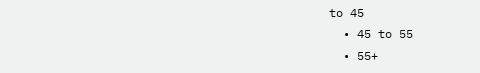to 45
  • 45 to 55
  • 55+